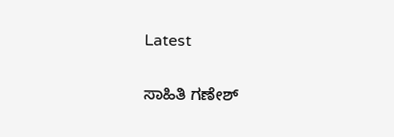Latest

ಸಾಹಿತಿ ಗಣೇಶ್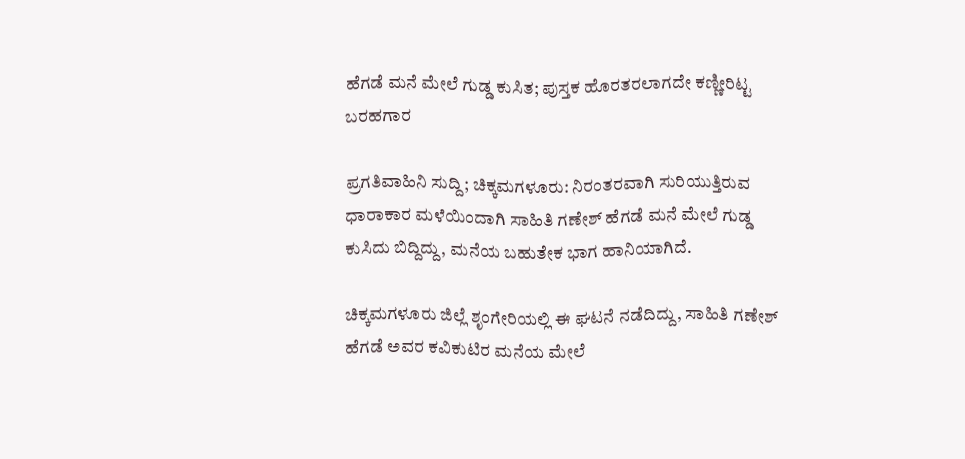ಹೆಗಡೆ ಮನೆ ಮೇಲೆ ಗುಡ್ಡ ಕುಸಿತ; ಪುಸ್ತಕ ಹೊರತರಲಾಗದೇ ಕಣ್ಣೀರಿಟ್ಟ ಬರಹಗಾರ

ಪ್ರಗತಿವಾಹಿನಿ ಸುದ್ದಿ; ಚಿಕ್ಕಮಗಳೂರು: ನಿರಂತರವಾಗಿ ಸುರಿಯುತ್ತಿರುವ ಧಾರಾಕಾರ ಮಳೆಯಿಂದಾಗಿ ಸಾಹಿತಿ ಗಣೇಶ್ ಹೆಗಡೆ ಮನೆ ಮೇಲೆ ಗುಡ್ಡ ಕುಸಿದು ಬಿದ್ದಿದ್ದು, ಮನೆಯ ಬಹುತೇಕ ಭಾಗ ಹಾನಿಯಾಗಿದೆ.

ಚಿಕ್ಕಮಗಳೂರು ಜಿಲ್ಲೆ ಶೃಂಗೇರಿಯಲ್ಲಿ ಈ ಘಟನೆ ನಡೆದಿದ್ದು, ಸಾಹಿತಿ ಗಣೇಶ್ ಹೆಗಡೆ ಅವರ ಕವಿಕುಟಿರ ಮನೆಯ ಮೇಲೆ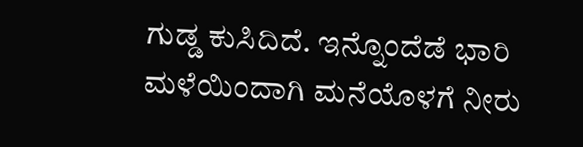ಗುಡ್ಡ ಕುಸಿದಿದೆ. ಇನ್ನೊಂದೆಡೆ ಭಾರಿ ಮಳೆಯಿಂದಾಗಿ ಮನೆಯೊಳಗೆ ನೀರು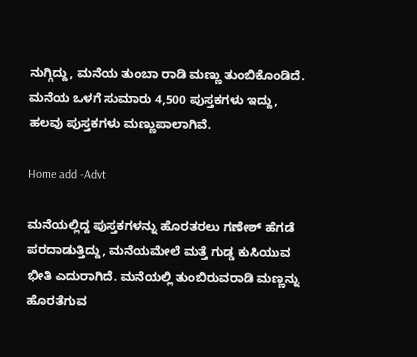ನುಗ್ಗಿದ್ದು, ಮನೆಯ ತುಂಬಾ ರಾಡಿ ಮಣ್ಣು ತುಂಬಿಕೊಂಡಿದೆ. ಮನೆಯ ಒಳಗೆ ಸುಮಾರು 4,500 ಪುಸ್ತಕಗಳು ಇದ್ದು, ಹಲವು ಪುಸ್ತಕಗಳು ಮಣ್ಣುಪಾಲಾಗಿವೆ.

Home add -Advt

ಮನೆಯಲ್ಲಿದ್ದ ಪುಸ್ತಕಗಳನ್ನು ಹೊರತರಲು ಗಣೇಶ್ ಹೆಗಡೆ ಪರದಾಡುತ್ತಿದ್ದು, ಮನೆಯಮೇಲೆ ಮತ್ತೆ ಗುಡ್ಡ ಕುಸಿಯುವ ಭೀತಿ ಎದುರಾಗಿದೆ. ಮನೆಯಲ್ಲಿ ತುಂಬಿರುವರಾಡಿ ಮಣ್ಣನ್ನು ಹೊರತೆಗುವ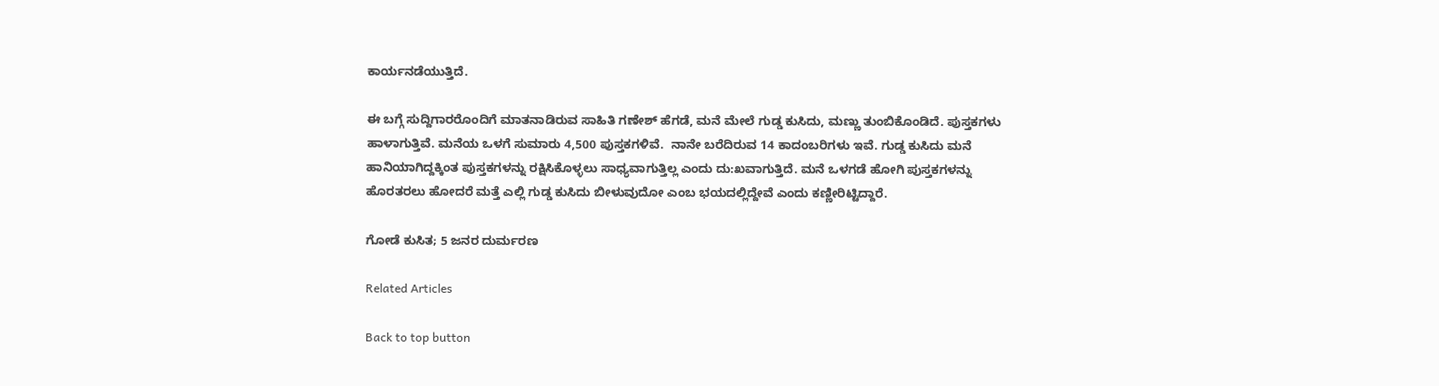ಕಾರ್ಯನಡೆಯುತ್ತಿದೆ.

ಈ ಬಗ್ಗೆ ಸುದ್ದಿಗಾರರೊಂದಿಗೆ ಮಾತನಾಡಿರುವ ಸಾಹಿತಿ ಗಣೇಶ್ ಹೆಗಡೆ, ಮನೆ ಮೇಲೆ ಗುಡ್ಡ ಕುಸಿದು, ಮಣ್ಣು ತುಂಬಿಕೊಂಡಿದೆ. ಪುಸ್ತಕಗಳು ಹಾಳಾಗುತ್ತಿವೆ. ಮನೆಯ ಒಳಗೆ ಸುಮಾರು 4,500 ಪುಸ್ತಕಗಳಿವೆ.  ನಾನೇ ಬರೆದಿರುವ 14 ಕಾದಂಬರಿಗಳು ಇವೆ. ಗುಡ್ಡ ಕುಸಿದು ಮನೆ ಹಾನಿಯಾಗಿದ್ದಕ್ಕಿಂತ ಪುಸ್ತಕಗಳನ್ನು ರಕ್ಷಿಸಿಕೊಳ್ಳಲು ಸಾಧ್ಯವಾಗುತ್ತಿಲ್ಲ ಎಂದು ದು:ಖವಾಗುತ್ತಿದೆ. ಮನೆ ಒಳಗಡೆ ಹೋಗಿ ಪುಸ್ತಕಗಳನ್ನು ಹೊರತರಲು ಹೋದರೆ ಮತ್ತೆ ಎಲ್ಲಿ ಗುಡ್ಡ ಕುಸಿದು ಬೀಳುವುದೋ ಎಂಬ ಭಯದಲ್ಲಿದ್ದೇವೆ ಎಂದು ಕಣ್ಣೀರಿಟ್ಟಿದ್ದಾರೆ.

ಗೋಡೆ ಕುಸಿತ; 5 ಜನರ ದುರ್ಮರಣ

Related Articles

Back to top button